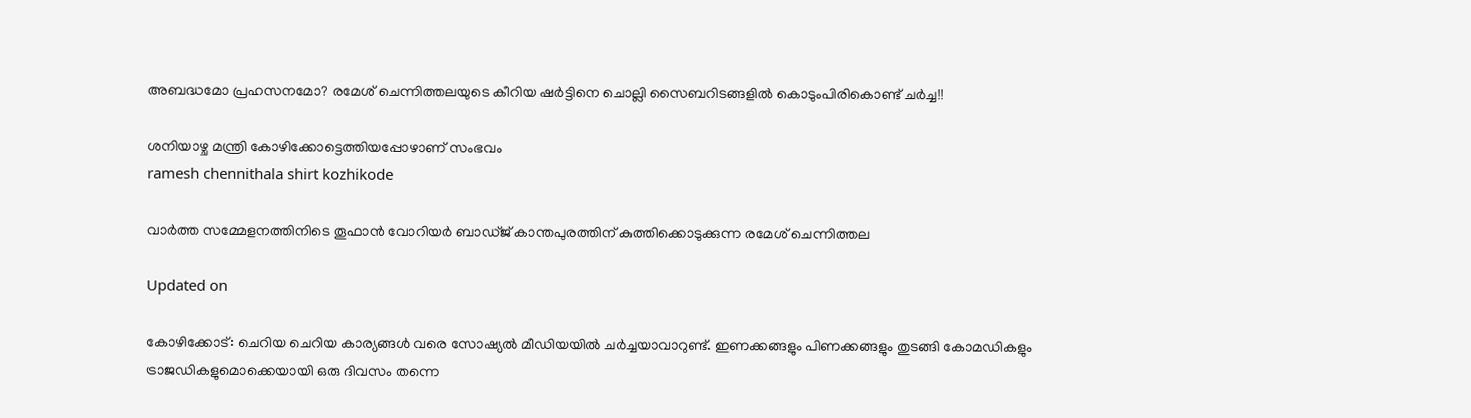അബദ്ധമോ പ്രഹസനമോ? രമേശ് ചെന്നിത്തലയുടെ കീറിയ ഷർട്ടിനെ ചൊല്ലി സൈബറിടങ്ങളിൽ‌ കൊടുംപിരികൊണ്ട് ചർച്ച!!

ശനിയാഴ്ച മന്ത്രി കോഴിക്കോട്ടെത്തിയപ്പോഴാണ് സംഭവം
ramesh chennithala shirt kozhikode

വാർത്ത സമ്മേളനത്തിനിടെ തൂഫാൻ വോറിയര്‍ ബാഡ്ജ് കാന്തപുരത്തിന് കുത്തിക്കൊടുക്കുന്ന രമേശ് ചെന്നിത്തല

Updated on

കോഴിക്കോട്: ചെറിയ ചെറിയ കാര്യങ്ങൾ വരെ സോഷ്യൽ മീഡിയയിൽ ചർച്ചയാവാറുണ്ട്. ഇണക്കങ്ങളും പിണക്കങ്ങളും തുടങ്ങി കോമഡികളും ട്രാജഡികളുമൊക്കെയായി ഒരു ദിവസം തന്നെ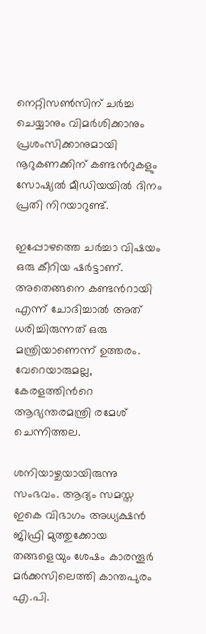നെറ്റിസൺസിന് ചർച്ച ചെയ്യാനും വിമർശിക്കാനും പ്രശംസിക്കാനുമായി നൂറുകണക്കിന് കണ്ടന്‍റുകളും സോഷ്യൽ മീഡിയയിൽ ദിനം പ്രതി നിറയാറുണ്ട്.

ഇപ്പോഴത്തെ ചർച്ചാ വിഷയം ഒരു കീറിയ ഷർട്ടാണ്. അതെങ്ങനെ കണ്ടന്‍റായി എന്ന് ചോദിച്ചാൽ അത് ധരിച്ചിരുന്നത് ഒരു മന്ത്രിയാണെന്ന് ഉത്തരം. വേറെയാരുമല്ല, കേരളത്തിന്‍റെ ആഭ്യന്തരമന്ത്രി രമേശ് ചെന്നിത്തല.

ശനിയാഴ്ചയായിരുന്നു സംഭവം. ആദ്യം സമസ്ത ഇകെ വിഭാഗം അധ്യക്ഷന്‍ ജിഫ്രി മുത്തുക്കോയ തങ്ങളെയും ശേഷം കാരന്തൂര്‍ മര്‍ക്കസിലെത്തി കാന്തപുരം എ.പി.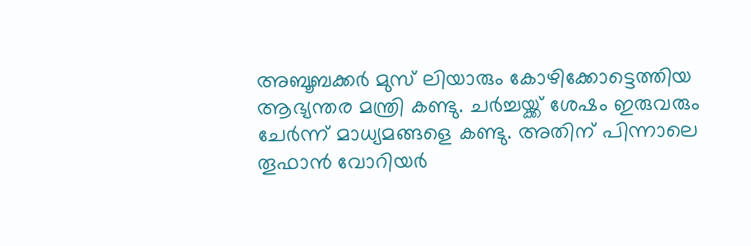അബൂബക്കര്‍ മുസ് ലിയാരും കോഴിക്കോട്ടെത്തിയ ആഭ്യന്തര മന്ത്രി കണ്ടു. ചര്‍ച്ചയ്ക്ക് ശേഷം ഇരുവരും ചേര്‍ന്ന് മാധ്യമങ്ങളെ കണ്ടു. അതിന് പിന്നാലെ തൂഫാന്‍ വോറിയര്‍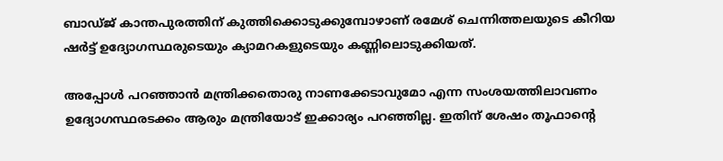ബാഡ്ജ് കാന്തപുരത്തിന് കുത്തിക്കൊടുക്കുമ്പോഴാണ് രമേശ് ചെന്നിത്തലയുടെ കീറിയ ഷർട്ട് ഉദ്യോഗസ്ഥരുടെയും ക്യാമറകളുടെയും കണ്ണിലൊടുക്കിയത്.

അപ്പോൾ പറഞ്ഞാൻ മന്ത്രിക്കതൊരു നാണക്കേടാവുമോ എന്ന സംശയത്തിലാവണം ഉദ്യോഗസ്ഥരടക്കം ആരും മന്ത്രിയോട് ഇക്കാര്യം പറഞ്ഞില്ല. ഇതിന് ശേഷം തൂഫാന്‍റെ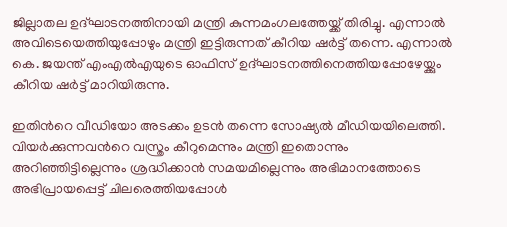ജില്ലാതല ഉദ്ഘാടനത്തിനായി മന്ത്രി കുന്നമംഗലത്തേയ്ക്ക് തിരിച്ചു. എന്നാൽ അവിടെയെത്തിയുപ്പോഴും മന്ത്രി ഇട്ടിരുന്നത് കീറിയ ഷർട്ട് തന്നെ. എന്നാൽ കെ. ജയന്ത് എംഎല്‍എയുടെ ഓഫിസ് ഉദ്ഘാടനത്തിനെത്തിയപ്പോഴേയ്ക്കും കീറിയ ഷര്‍ട്ട് മാറിയിരുന്നു.

ഇതിന്‍റെ വീഡിയോ അടക്കം ഉടൻ തന്നെ സോഷ്യൽ മീഡിയയിലെത്തി. വിയർക്കുന്നവന്‍റെ വസ്ത്രം കീറുമെന്നും മന്ത്രി ഇതൊന്നും അറിഞ്ഞിട്ടില്ലെന്നും ശ്രദ്ധിക്കാൻ സമയമില്ലെന്നും അഭിമാനത്തോടെ അഭിപ്രായപ്പെട്ട് ചിലരെത്തിയപ്പോൾ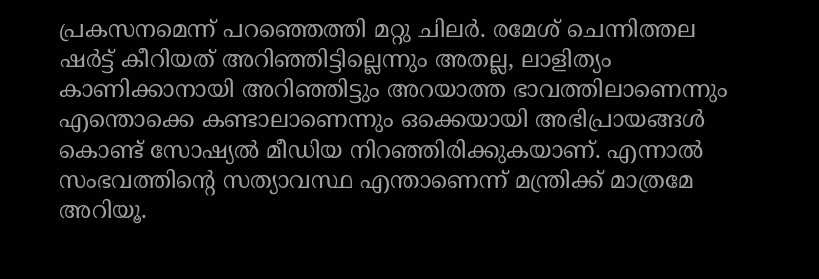പ്രകസനമെന്ന് പറഞ്ഞെത്തി മറ്റു ചിലർ. രമേശ് ചെന്നിത്തല ഷര്‍ട്ട് കീറിയത് അറിഞ്ഞിട്ടില്ലെന്നും അതല്ല, ലാളിത്യം കാണിക്കാനായി അറിഞ്ഞിട്ടും അറയാത്ത ഭാവത്തിലാണെന്നും എന്തൊക്കെ കണ്ടാലാണെന്നും ഒക്കെയായി അഭിപ്രായങ്ങൾ കൊണ്ട് സോഷ്യൽ മീഡിയ നിറഞ്ഞിരിക്കുകയാണ്. എന്നാൽ സംഭവത്തിന്‍റെ സത്യാവസ്ഥ എന്താണെന്ന് മന്ത്രിക്ക് മാത്രമേ അറിയൂ.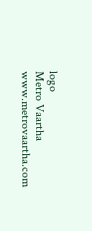logo
Metro Vaartha
www.metrovaartha.com